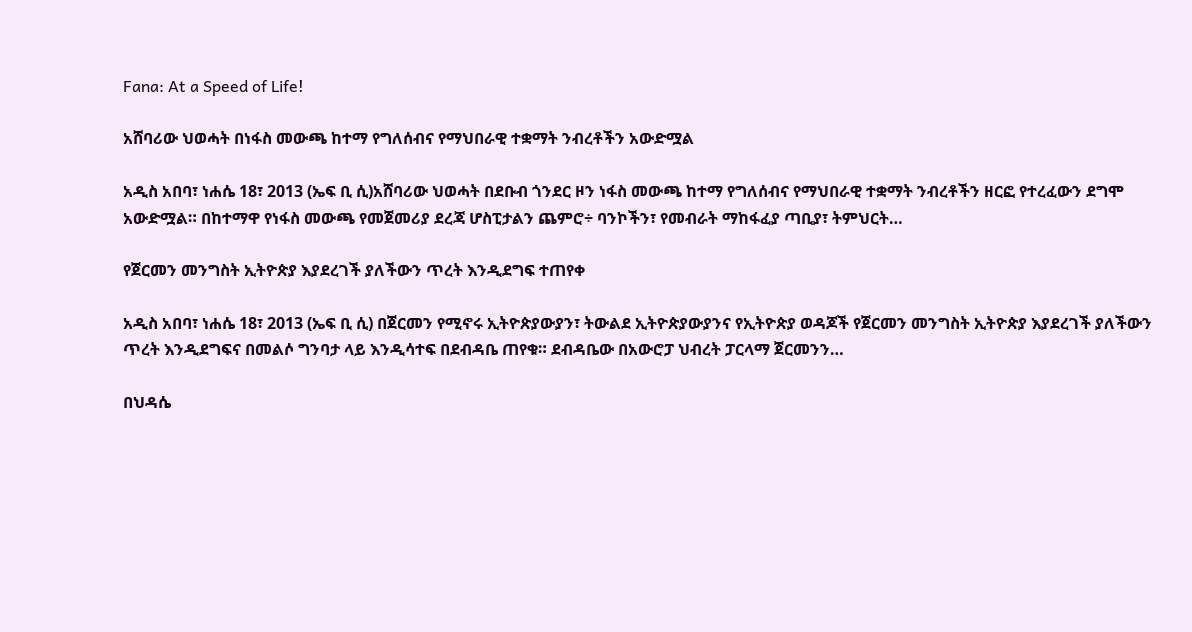Fana: At a Speed of Life!

አሸባሪው ህወሓት በነፋስ መውጫ ከተማ የግለሰብና የማህበራዊ ተቋማት ንብረቶችን አውድሟል

አዲስ አበባ፣ ነሐሴ 18፣ 2013 (ኤፍ ቢ ሲ)አሸባሪው ህወሓት በደቡብ ጎንደር ዞን ነፋስ መውጫ ከተማ የግለሰብና የማህበራዊ ተቋማት ንብረቶችን ዘርፎ የተረፈውን ደግሞ አውድሟል። በከተማዋ የነፋስ መውጫ የመጀመሪያ ደረጃ ሆስፒታልን ጨምሮ÷ ባንኮችን፣ የመብራት ማከፋፈያ ጣቢያ፣ ትምህርት…

የጀርመን መንግስት ኢትዮጵያ እያደረገች ያለችውን ጥረት እንዲደግፍ ተጠየቀ

አዲስ አበባ፣ ነሐሴ 18፣ 2013 (ኤፍ ቢ ሲ) በጀርመን የሚኖሩ ኢትዮጵያውያን፣ ትውልደ ኢትዮጵያውያንና የኢትዮጵያ ወዳጆች የጀርመን መንግስት ኢትዮጵያ እያደረገች ያለችውን ጥረት እንዲደግፍና በመልሶ ግንባታ ላይ እንዲሳተፍ በደብዳቤ ጠየቁ። ደብዳቤው በአውሮፓ ህብረት ፓርላማ ጀርመንን…

በህዳሴ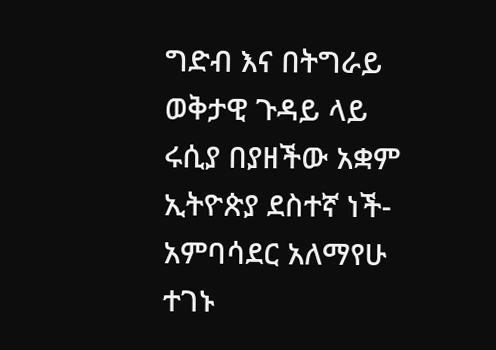ግድብ እና በትግራይ ወቅታዊ ጉዳይ ላይ ሩሲያ በያዘችው አቋም ኢትዮጵያ ደስተኛ ነች-አምባሳደር አለማየሁ ተገኑ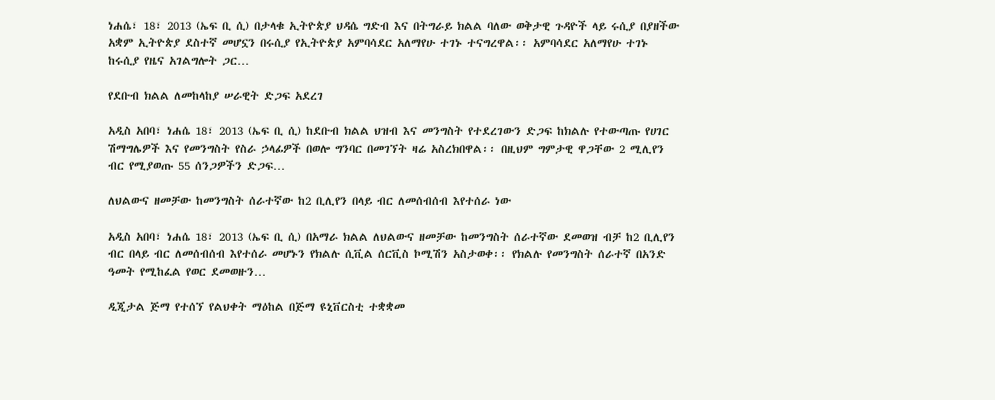ነሐሴ፣ 18፣ 2013 (ኤፍ ቢ ሲ) በታላቁ ኢትዮጵያ ህዳሴ ግድብ እና በትግራይ ክልል ባለው ወቅታዊ ጉዳዮች ላይ ሩሲያ በያዘችው አቋም ኢትዮጵያ ደስተኛ መሆኗን በሩሲያ የኢትዮጵያ አምባሳደር አለማየሁ ተገኑ ተናግረዋል፡፡ አምባሳደር አለማየሁ ተገኑ ከሩሲያ የዜና አገልግሎት ጋር…

የደቡብ ክልል ለመከላከያ ሠራዊት ድጋፍ አደረገ

አዲስ አበባ፣ ነሐሴ 18፣ 2013 (ኤፍ ቢ ሲ) ከደቡብ ክልል ህዝብ እና መንግስት የተደረገውን ድጋፍ ከክልሉ የተውጣጡ የሀገር ሽማግሌዎች እና የመንግስት የስራ ኃላፊዎች በወሎ ግንባር በመገኘት ዛሬ አስረክበዋል፡፡ በዚህም ግምታዊ ዋጋቸው 2 ሚሊየን ብር የሚያወጡ 55 ሰንጋዎችን ድጋፍ…

ለህልውና ዘመቻው ከመንግስት ሰራተኛው ከ2 ቢሊየን በላይ ብር ለመሰብሰብ እየተሰራ ነው

አዲስ አበባ፣ ነሐሴ 18፣ 2013 (ኤፍ ቢ ሲ) በአማራ ክልል ለህልውና ዘመቻው ከመንግስት ሰራተኛው ደመወዝ ብቻ ከ2 ቢሊየን ብር በላይ ብር ለመሰብሰብ እየተሰራ መሆኑን የክልሉ ሲቪል ሰርቪስ ኮሚሽን አስታወቀ፡፡ የክልሉ የመንግስት ሰራተኛ በአንድ ዓመት የሚከፈል የወር ደመወዙን…

ዲጂታል ጅማ የተሰኘ የልህቀት ማዕከል በጅማ ዩኒቨርስቲ ተቋቋመ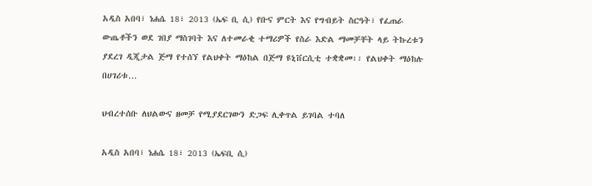አዲስ አበባ፣ ነሐሴ 18፣ 2013 (ኤፍ ቢ ሲ) የቡና ምርት እና የግብይት ስርዓት፣ የፈጠራ ውጤቶችን ወደ ገበያ ማስገባት እና ለተመራቂ ተማሪዎች የስራ እድል ማመቻቸት ላይ ትኩረቱን ያደረገ ዲጂታል ጅማ የተሰኘ የልህቀት ማዕከል በጅማ ዩኒቨርሲቲ ተቋቋመ፡፡ የልህቀት ማዕከሉ በሀገሪቱ…

ህብረተሰቡ ለህልውና ዘመቻ የሚያደርገውን ድጋፍ ሊቀጥል ይገባል ተባለ

አዲስ አበባ፣ ነሐሴ 18፣ 2013 (ኤፍቢ ሲ)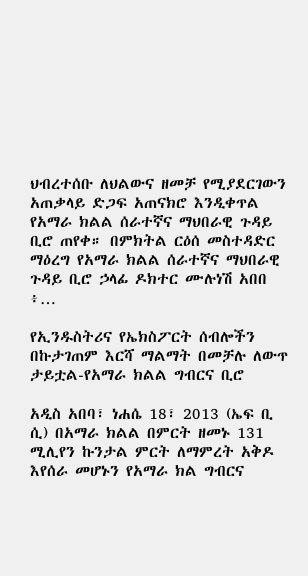ህብረተሰቡ ለህልውና ዘመቻ የሚያደርገውን አጠቃላይ ድጋፍ አጠናክሮ እንዲቀጥል የአማራ ክልል ሰራተኛና ማህበራዊ ጉዳይ ቢሮ ጠየቀ። በምክትል ርዕሰ መስተዳድር ማዕረግ የአማራ ክልል ሰራተኛና ማህበራዊ ጉዳይ ቢሮ ኃላፊ ዶክተር ሙሉነሽ አበበ ፥…

የኢንዱስትሪና የኤክስፖርት ሰብሎችን በኩታገጠም እርሻ ማልማት በመቻሉ ለውጥ ታይቷል-የአማራ ክልል ግብርና ቢሮ

አዲስ አበባ፣ ነሐሴ 18፣ 2013 (ኤፍ ቢ ሲ) በአማራ ክልል በምርት ዘመኑ 131 ሚሊየን ኩንታል ምርት ለማምረት አቅዶ እየሰራ መሆኑን የአማራ ክል ግብርና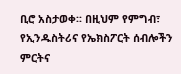ቢሮ አስታወቀ፡፡ በዚህም የምግብ፣ የኢንዱስትሪና የኤክስፖርት ሰብሎችን ምርትና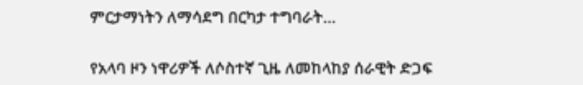ምርታማነትን ለማሳደግ በርካታ ተግባራት…

የአላባ ዞን ነዋሪዎች ለሶስተኛ ጊዜ ለመከላከያ ሰራዊት ድጋፍ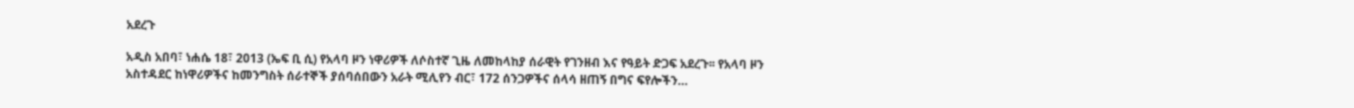አደረጉ

አዲስ አበባ፣ ነሐሴ 18፣ 2013 (ኤፍ ቢ ሲ) የአላባ ዞን ነዋሪዎች ለሶስተኛ ጊዜ ለመከላከያ ሰራዊት የገንዘብ እና የዓይት ድጋፍ አደረጉ፡፡ የአላባ ዞን አስተዳደር ከነዋሪዎችና ከመንግስት ሰራተኞች ያሰባሰበውን አራት ሚሊየን ብር፣ 172 ሰንጋዎችና ሰላሳ ዘጠኝ በግና ፍየሎችን…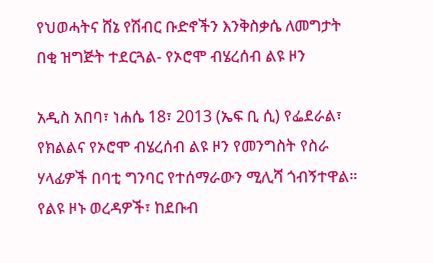የህወሓትና ሸኔ የሽብር ቡድኖችን እንቅስቃሴ ለመግታት በቂ ዝግጅት ተደርጓል- የኦሮሞ ብሄረሰብ ልዩ ዞን

አዲስ አበባ፣ ነሐሴ 18፣ 2013 (ኤፍ ቢ ሲ) የፌደራል፣ የክልልና የኦሮሞ ብሄረሰብ ልዩ ዞን የመንግስት የስራ ሃላፊዎች በባቲ ግንባር የተሰማራውን ሚሊሻ ጎብኝተዋል። የልዩ ዞኑ ወረዳዎች፣ ከደቡብ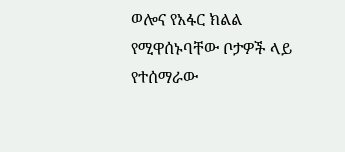ወሎና የአፋር ክልል የሚዋሰኑባቸው ቦታዎች ላይ የተሰማራው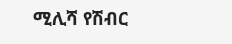ሚሊሻ የሽብር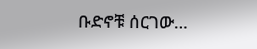ቡድኖቹ ሰርገው…